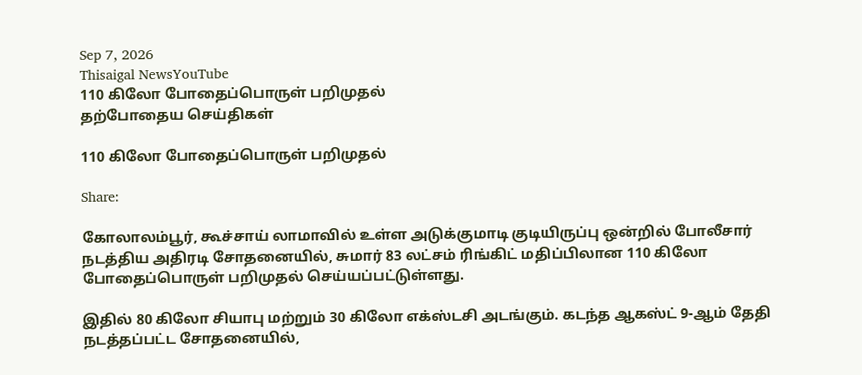Sep 7, 2026
Thisaigal NewsYouTube
110 கிலோ போதைப்பொருள் பறிமுதல்
தற்போதைய செய்திகள்

110 கிலோ போதைப்பொருள் பறிமுதல்

Share:

கோலாலம்பூர், கூச்சாய் லாமாவில் உள்ள அடுக்குமாடி குடியிருப்பு ஒன்றில் போலீசார் நடத்திய அதிரடி சோதனையில், சுமார் 83 லட்சம் ரிங்கிட் மதிப்பிலான 110 கிலோ போதைப்பொருள் பறிமுதல் செய்யப்பட்டுள்ளது.

இதில் 80 கிலோ சியாபு மற்றும் 30 கிலோ எக்ஸ்டசி அடங்கும். கடந்த ஆகஸ்ட் 9-ஆம் தேதி நடத்தப்பட்ட சோதனையில்,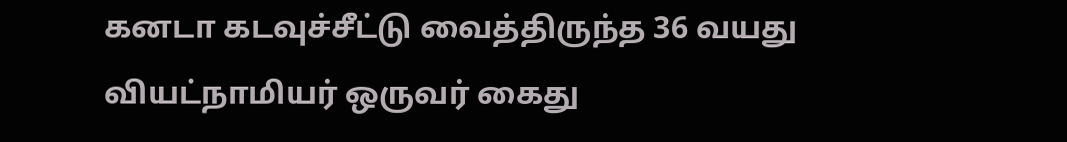கனடா கடவுச்சீட்டு வைத்திருந்த 36 வயது வியட்நாமியர் ஒருவர் கைது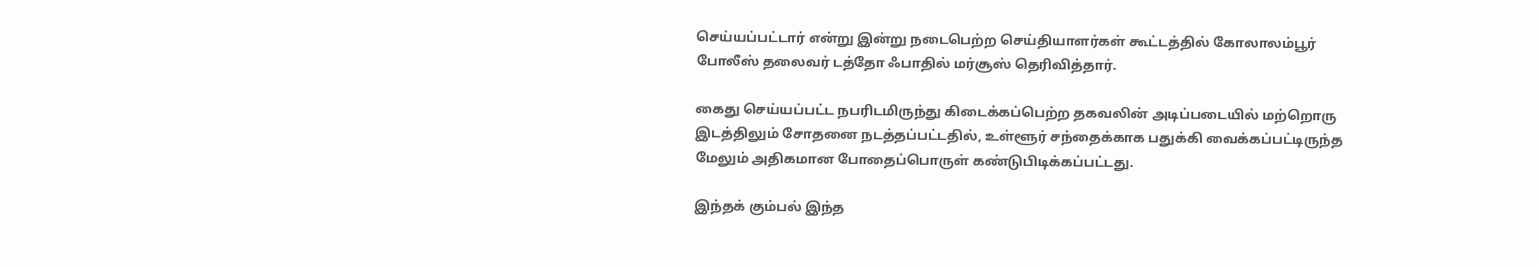செய்யப்பட்டார் என்று இன்று நடைபெற்ற செய்தியாளர்கள் கூட்டத்தில் கோலாலம்பூர் போலீஸ் தலைவர் டத்தோ ஃபாதில் மர்சூஸ் தெரிவித்தார்.

கைது செய்யப்பட்ட நபரிடமிருந்து கிடைக்கப்பெற்ற தகவலின் அடிப்படையில் மற்றொரு இடத்திலும் சோதனை நடத்தப்பட்டதில், உள்ளூர் சந்தைக்காக பதுக்கி வைக்கப்பட்டிருந்த மேலும் அதிகமான போதைப்பொருள் கண்டுபிடிக்கப்பட்டது.

இந்தக் கும்பல் இந்த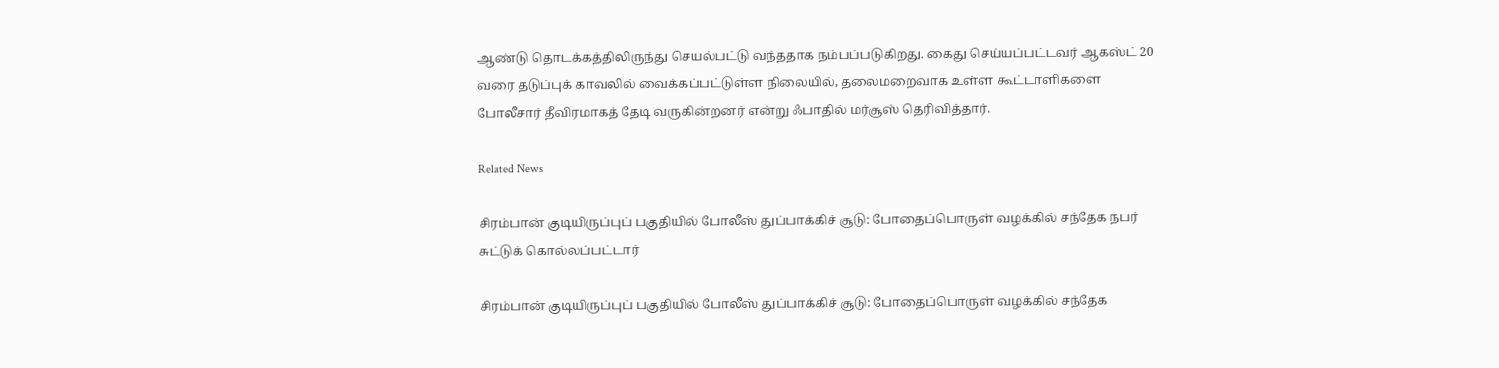ஆண்டு தொடக்கத்திலிருந்து செயல்பட்டு வந்ததாக நம்பப்படுகிறது. கைது செய்யப்பட்டவர் ஆகஸ்ட் 20 வரை தடுப்புக் காவலில் வைக்கப்பட்டுள்ள நிலையில், தலைமறைவாக உள்ள கூட்டாளிகளை போலீசார் தீவிரமாகத் தேடி வருகின்றனர் என்று ஃபாதில் மர்சூஸ் தெரிவித்தார்.

Related News

சிரம்பான் குடியிருப்புப் பகுதியில் போலீஸ் துப்பாக்கிச் சூடு: போதைப்பொருள் வழக்கில் சந்தேக நபர் சுட்டுக் கொல்லப்பட்டார்

சிரம்பான் குடியிருப்புப் பகுதியில் போலீஸ் துப்பாக்கிச் சூடு: போதைப்பொருள் வழக்கில் சந்தேக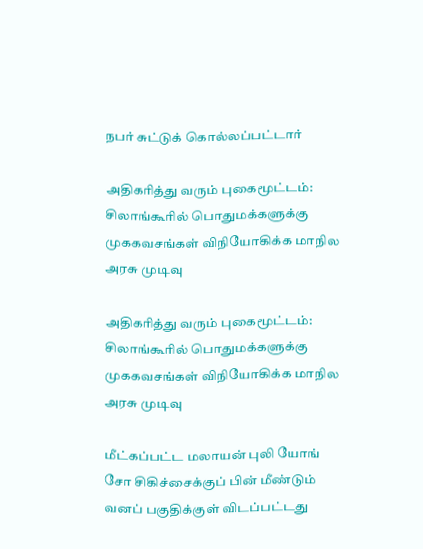நபர் சுட்டுக் கொல்லப்பட்டார்

அதிகரித்து வரும் புகைமூட்டம்: சிலாங்கூரில் பொதுமக்களுக்கு முககவசங்கள் விநியோகிக்க மாநில அரசு முடிவு

அதிகரித்து வரும் புகைமூட்டம்: சிலாங்கூரில் பொதுமக்களுக்கு முககவசங்கள் விநியோகிக்க மாநில அரசு முடிவு

மீட்கப்பட்ட மலாயன் புலி யோங் சோ சிகிச்சைக்குப் பின் மீண்டும் வனப் பகுதிக்குள் விடப்பட்டது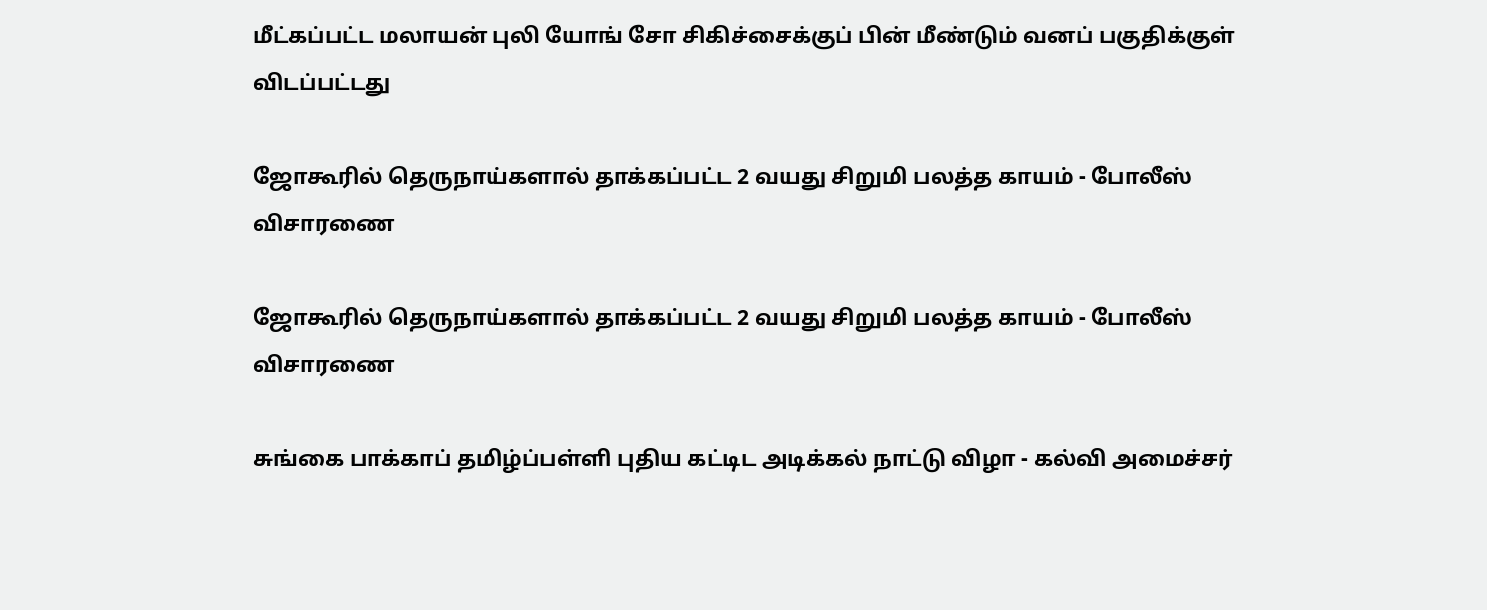மீட்கப்பட்ட மலாயன் புலி யோங் சோ சிகிச்சைக்குப் பின் மீண்டும் வனப் பகுதிக்குள் விடப்பட்டது

ஜோகூரில் தெருநாய்களால் தாக்கப்பட்ட 2 வயது சிறுமி பலத்த காயம் - போலீஸ் விசாரணை

ஜோகூரில் தெருநாய்களால் தாக்கப்பட்ட 2 வயது சிறுமி பலத்த காயம் - போலீஸ் விசாரணை

சுங்கை பாக்காப் தமிழ்ப்பள்ளி புதிய கட்டிட அடிக்கல் நாட்டு விழா - கல்வி அமைச்சர்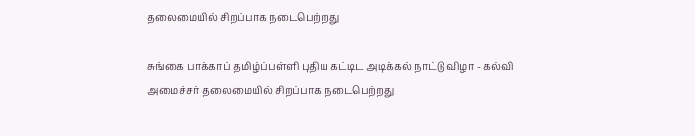தலைமையில் சிறப்பாக நடைபெற்றது

சுங்கை பாக்காப் தமிழ்ப்பள்ளி புதிய கட்டிட அடிக்கல் நாட்டு விழா - கல்வி அமைச்சர் தலைமையில் சிறப்பாக நடைபெற்றது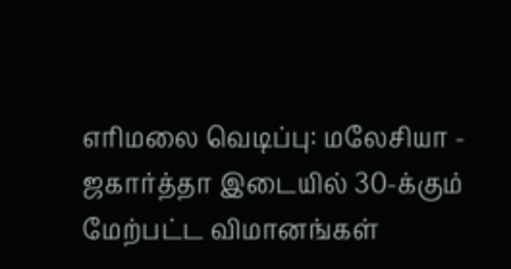எரிமலை வெடிப்பு: மலேசியா - ஜகார்த்தா இடையில் 30-க்கும் மேற்பட்ட விமானங்கள்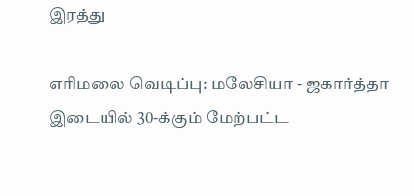இரத்து

எரிமலை வெடிப்பு: மலேசியா - ஜகார்த்தா இடையில் 30-க்கும் மேற்பட்ட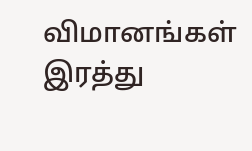விமானங்கள் இரத்து